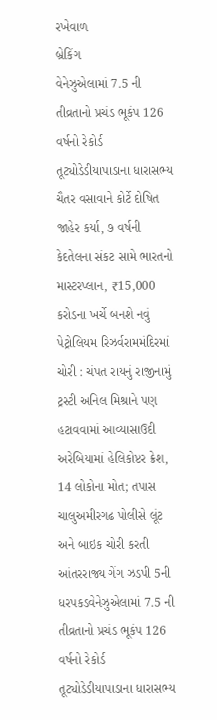રખેવાળ
બ્રેકિંગ
વેનેઝુએલામાં 7.5 ની તીવ્રતાનો પ્રચંડ ભૂકંપ 126 વર્ષનો રેકોર્ડ તૂટ્યોડેડીયાપાડાના ધારાસભ્ય ચૈતર વસાવાને કોર્ટે દોષિત જાહેર કર્યા, ૭ વર્ષની કેદતેલના સંકટ સામે ભારતનો માસ્ટરપ્લાન, ₹15,000 કરોડના ખર્ચે બનશે નવું પેટ્રોલિયમ રિઝર્વરામમંદિરમાં ચોરી : ચંપત રાયનું રાજીનામું ટ્રસ્ટી અનિલ મિશ્રાને પણ હટાવવામાં આવ્યાસાઉદી અરેબિયામાં હેલિકોપ્ટર ક્રેશ, 14 લોકોના મોત; તપાસ ચાલુઅમીરગઢ પોલીસે લૂંટ અને બાઇક ચોરી કરતી આંતરરાજ્ય ગેંગ ઝડપી 5ની ધરપકડવેનેઝુએલામાં 7.5 ની તીવ્રતાનો પ્રચંડ ભૂકંપ 126 વર્ષનો રેકોર્ડ તૂટ્યોડેડીયાપાડાના ધારાસભ્ય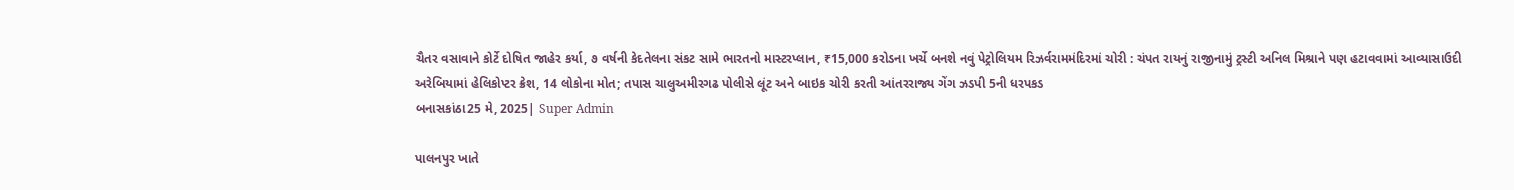ચૈતર વસાવાને કોર્ટે દોષિત જાહેર કર્યા, ૭ વર્ષની કેદતેલના સંકટ સામે ભારતનો માસ્ટરપ્લાન, ₹15,000 કરોડના ખર્ચે બનશે નવું પેટ્રોલિયમ રિઝર્વરામમંદિરમાં ચોરી : ચંપત રાયનું રાજીનામું ટ્રસ્ટી અનિલ મિશ્રાને પણ હટાવવામાં આવ્યાસાઉદી અરેબિયામાં હેલિકોપ્ટર ક્રેશ, 14 લોકોના મોત; તપાસ ચાલુઅમીરગઢ પોલીસે લૂંટ અને બાઇક ચોરી કરતી આંતરરાજ્ય ગેંગ ઝડપી 5ની ધરપકડ
બનાસકાંઠા25 મે, 2025| Super Admin

પાલનપુર ખાતે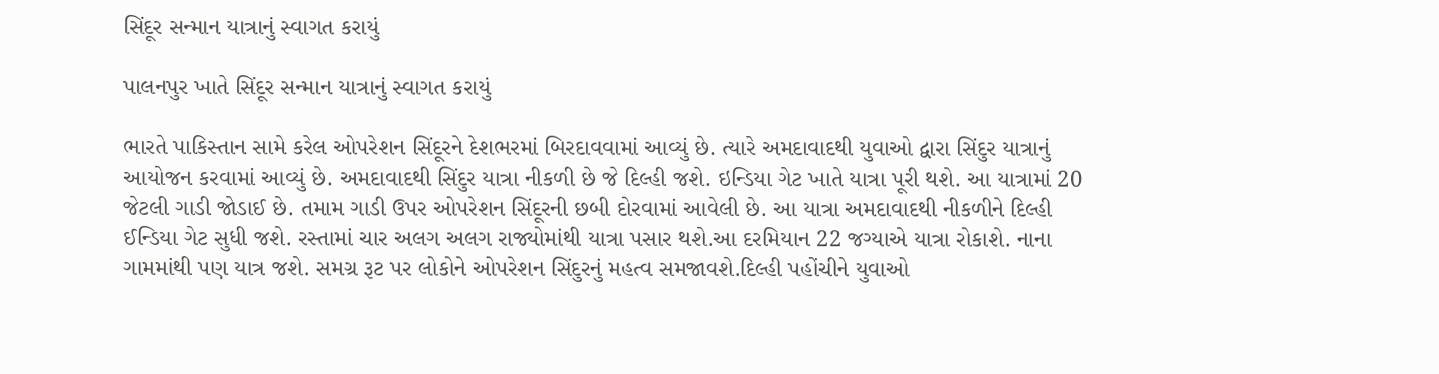સિંદૂર સન્માન યાત્રાનું સ્વાગત કરાયું

પાલનપુર ખાતે સિંદૂર સન્માન યાત્રાનું સ્વાગત કરાયું

ભારતે પાકિસ્તાન સામે કરેલ ઓપરેશન સિંદૂરને દેશભરમાં બિરદાવવામાં આવ્યું છે. ત્યારે અમદાવાદથી યુવાઓ દ્વારા સિંદુર યાત્રાનું આયોજન કરવામાં આવ્યું છે. અમદાવાદથી સિંદુર યાત્રા નીકળી છે જે દિલ્હી જશે. ઇન્ડિયા ગેટ ખાતે યાત્રા પૂરી થશે. આ યાત્રામાં 20 જેટલી ગાડી જોડાઈ છે. તમામ ગાડી ઉપર ઓપરેશન સિંદૂરની છબી દોરવામાં આવેલી છે. આ યાત્રા અમદાવાદથી નીકળીને દિલ્હી ઈન્ડિયા ગેટ સુધી જશે. રસ્તામાં ચાર અલગ અલગ રાજ્યોમાંથી યાત્રા પસાર થશે.આ દરમિયાન 22 જગ્યાએ યાત્રા રોકાશે. નાના ગામમાંથી પણ યાત્ર જશે. સમગ્ર રૂટ પર લોકોને ઓપરેશન સિંદુરનું મહત્વ સમજાવશે.દિલ્હી પહોંચીને યુવાઓ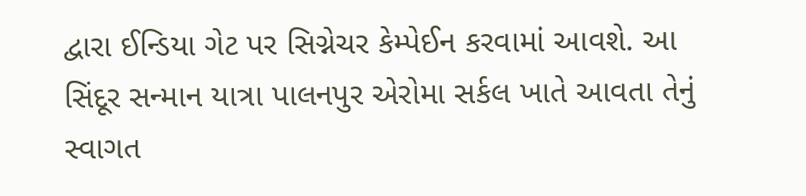દ્વારા ઈન્ડિયા ગેટ પર સિગ્નેચર કેમ્પેઈન કરવામાં આવશે. આ સિંદૂર સન્માન યાત્રા પાલનપુર એરોમા સર્કલ ખાતે આવતા તેનું સ્વાગત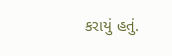કરાયું હતું.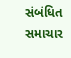સંબંધિત સમાચાર